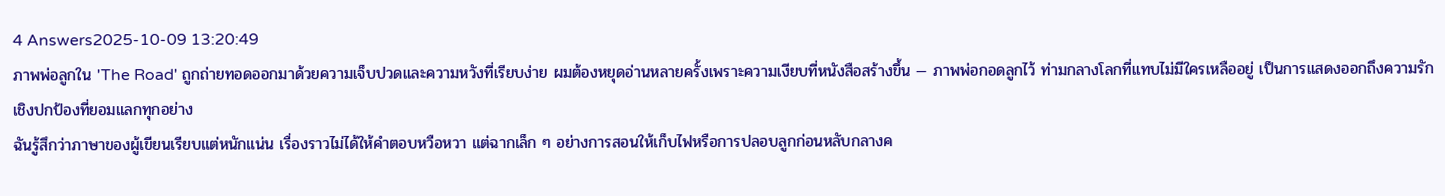4 Answers2025-10-09 13:20:49
ภาพพ่อลูกใน 'The Road' ถูกถ่ายทอดออกมาด้วยความเจ็บปวดและความหวังที่เรียบง่าย ผมต้องหยุดอ่านหลายครั้งเพราะความเงียบที่หนังสือสร้างขึ้น — ภาพพ่อกอดลูกไว้ ท่ามกลางโลกที่แทบไม่มีใครเหลืออยู่ เป็นการแสดงออกถึงความรักเชิงปกป้องที่ยอมแลกทุกอย่าง
ฉันรู้สึกว่าภาษาของผู้เขียนเรียบแต่หนักแน่น เรื่องราวไม่ได้ให้คำตอบหวือหวา แต่ฉากเล็ก ๆ อย่างการสอนให้เก็บไฟหรือการปลอบลูกก่อนหลับกลางค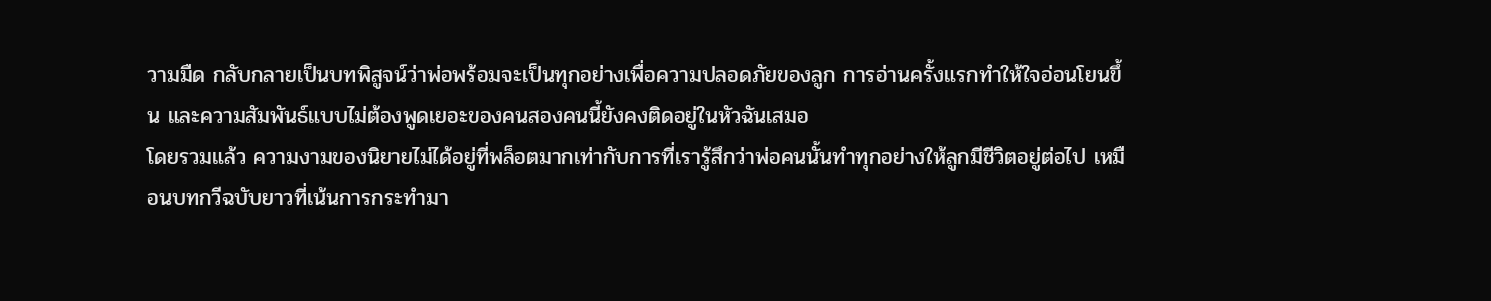วามมืด กลับกลายเป็นบทพิสูจน์ว่าพ่อพร้อมจะเป็นทุกอย่างเพื่อความปลอดภัยของลูก การอ่านครั้งแรกทำให้ใจอ่อนโยนขึ้น และความสัมพันธ์แบบไม่ต้องพูดเยอะของคนสองคนนี้ยังคงติดอยู่ในหัวฉันเสมอ
โดยรวมแล้ว ความงามของนิยายไม่ได้อยู่ที่พล็อตมากเท่ากับการที่เรารู้สึกว่าพ่อคนนั้นทำทุกอย่างให้ลูกมีชีวิตอยู่ต่อไป เหมือนบทกวีฉบับยาวที่เน้นการกระทำมา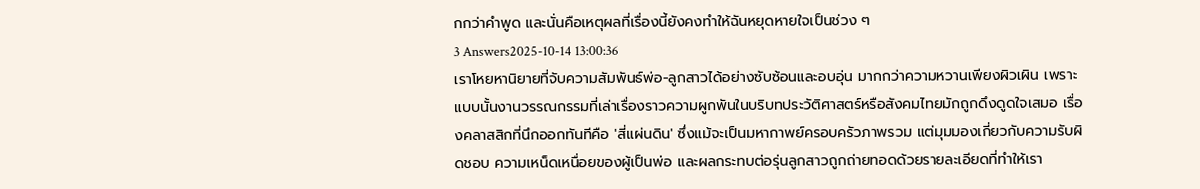กกว่าคำพูด และนั่นคือเหตุผลที่เรื่องนี้ยังคงทำให้ฉันหยุดหายใจเป็นช่วง ๆ
3 Answers2025-10-14 13:00:36
เราโหยหานิยายที่จับความสัมพันธ์พ่อ-ลูกสาวได้อย่างซับซ้อนและอบอุ่น มากกว่าความหวานเพียงผิวเผิน เพราะแบบนั้นงานวรรณกรรมที่เล่าเรื่องราวความผูกพันในบริบทประวัติศาสตร์หรือสังคมไทยมักถูกดึงดูดใจเสมอ เรื่องคลาสสิกที่นึกออกทันทีคือ 'สี่แผ่นดิน' ซึ่งแม้จะเป็นมหากาพย์ครอบครัวภาพรวม แต่มุมมองเกี่ยวกับความรับผิดชอบ ความเหน็ดเหนื่อยของผู้เป็นพ่อ และผลกระทบต่อรุ่นลูกสาวถูกถ่ายทอดด้วยรายละเอียดที่ทำให้เรา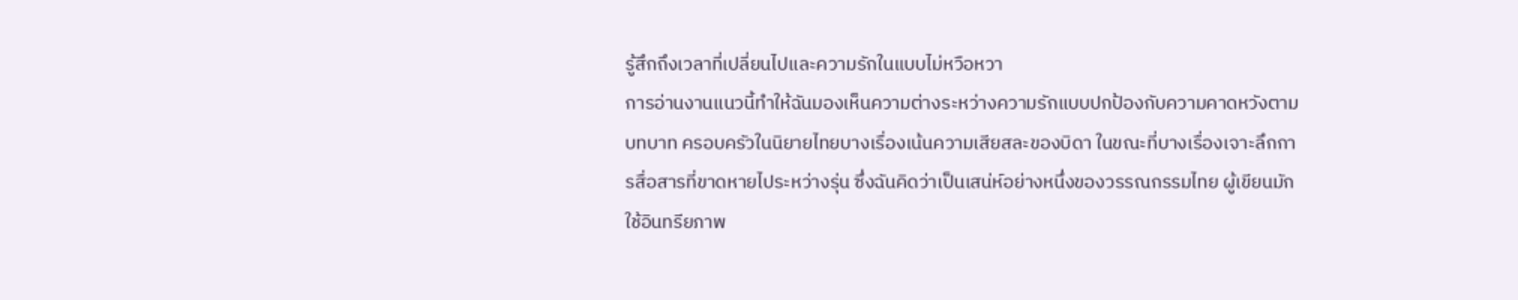รู้สึกถึงเวลาที่เปลี่ยนไปและความรักในแบบไม่หวือหวา
การอ่านงานแนวนี้ทำให้ฉันมองเห็นความต่างระหว่างความรักแบบปกป้องกับความคาดหวังตามบทบาท ครอบครัวในนิยายไทยบางเรื่องเน้นความเสียสละของบิดา ในขณะที่บางเรื่องเจาะลึกการสื่อสารที่ขาดหายไประหว่างรุ่น ซึ่งฉันคิดว่าเป็นเสน่ห์อย่างหนึ่งของวรรณกรรมไทย ผู้เขียนมักใช้อินทรียภาพ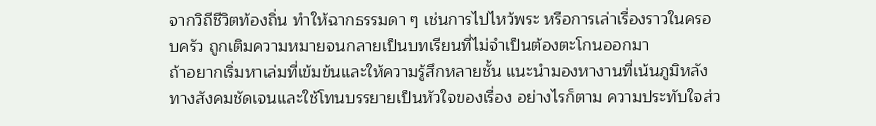จากวิถีชีวิตท้องถิ่น ทำให้ฉากธรรมดา ๆ เช่นการไปไหว้พระ หรือการเล่าเรื่องราวในครอบครัว ถูกเติมความหมายจนกลายเป็นบทเรียนที่ไม่จำเป็นต้องตะโกนออกมา
ถ้าอยากเริ่มหาเล่มที่เข้มข้นและให้ความรู้สึกหลายชั้น แนะนำมองหางานที่เน้นภูมิหลังทางสังคมชัดเจนและใช้โทนบรรยายเป็นหัวใจของเรื่อง อย่างไรก็ตาม ความประทับใจส่ว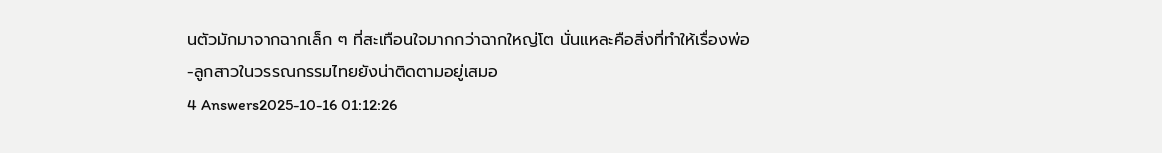นตัวมักมาจากฉากเล็ก ๆ ที่สะเทือนใจมากกว่าฉากใหญ่โต นั่นแหละคือสิ่งที่ทำให้เรื่องพ่อ-ลูกสาวในวรรณกรรมไทยยังน่าติดตามอยู่เสมอ
4 Answers2025-10-16 01:12:26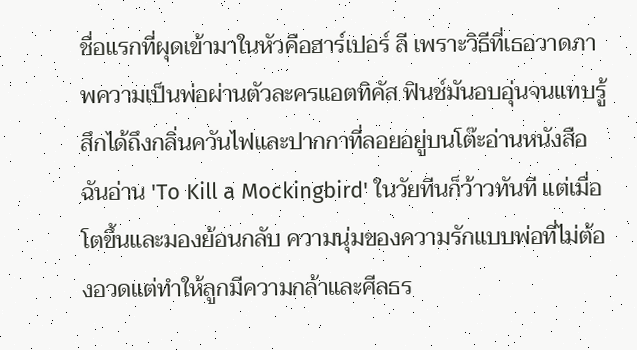ชื่อแรกที่ผุดเข้ามาในหัวคือฮาร์เปอร์ ลี เพราะวิธีที่เธอวาดภาพความเป็นพ่อผ่านตัวละครแอตทิคัส ฟินช์มันอบอุ่นจนแทบรู้สึกได้ถึงกลิ่นควันไฟและปากกาที่ลอยอยู่บนโต๊ะอ่านหนังสือ
ฉันอ่าน 'To Kill a Mockingbird' ในวัยทีนก็ว้าวทันที แต่เมื่อโตขึ้นและมองย้อนกลับ ความนุ่มของความรักแบบพ่อที่ไม่ต้องอวดแต่ทำให้ลูกมีความกล้าและศีลธร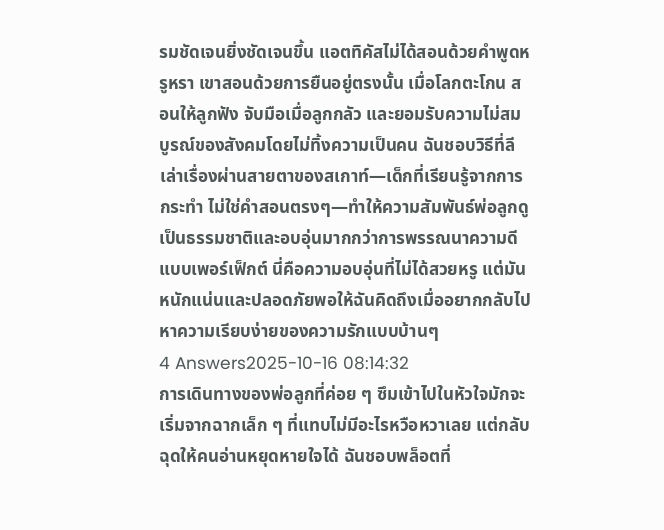รมชัดเจนยิ่งชัดเจนขึ้น แอตทิคัสไม่ได้สอนด้วยคำพูดหรูหรา เขาสอนด้วยการยืนอยู่ตรงนั้น เมื่อโลกตะโกน สอนให้ลูกฟัง จับมือเมื่อลูกกลัว และยอมรับความไม่สมบูรณ์ของสังคมโดยไม่ทิ้งความเป็นคน ฉันชอบวิธีที่ลีเล่าเรื่องผ่านสายตาของสเกาท์—เด็กที่เรียนรู้จากการกระทำ ไม่ใช่คำสอนตรงๆ—ทำให้ความสัมพันธ์พ่อลูกดูเป็นธรรมชาติและอบอุ่นมากกว่าการพรรณนาความดีแบบเพอร์เฟ็กต์ นี่คือความอบอุ่นที่ไม่ได้สวยหรู แต่มันหนักแน่นและปลอดภัยพอให้ฉันคิดถึงเมื่ออยากกลับไปหาความเรียบง่ายของความรักแบบบ้านๆ
4 Answers2025-10-16 08:14:32
การเดินทางของพ่อลูกที่ค่อย ๆ ซึมเข้าไปในหัวใจมักจะเริ่มจากฉากเล็ก ๆ ที่แทบไม่มีอะไรหวือหวาเลย แต่กลับฉุดให้คนอ่านหยุดหายใจได้ ฉันชอบพล็อตที่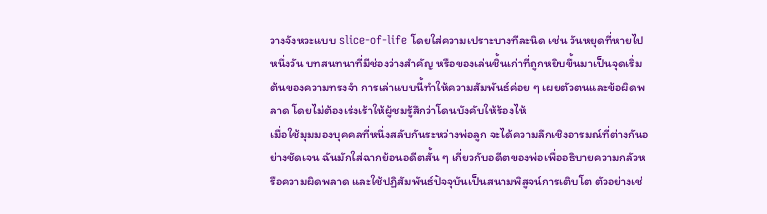วางจังหวะแบบ slice-of-life โดยใส่ความเปราะบางทีละนิด เช่น วันหยุดที่หายไปหนึ่งวัน บทสนทนาที่มีช่องว่างสำคัญ หรือของเล่นชิ้นเก่าที่ถูกหยิบขึ้นมาเป็นจุดเริ่มต้นของความทรงจำ การเล่าแบบนี้ทำให้ความสัมพันธ์ค่อย ๆ เผยตัวตนและข้อผิดพลาด โดยไม่ต้องเร่งเร้าให้ผู้ชมรู้สึกว่าโดนบังคับให้ร้องไห้
เมื่อใช้มุมมองบุคคลที่หนึ่งสลับกันระหว่างพ่อลูก จะได้ความลึกเชิงอารมณ์ที่ต่างกันอย่างชัดเจน ฉันมักใส่ฉากย้อนอดีตสั้น ๆ เกี่ยวกับอดีตของพ่อเพื่ออธิบายความกลัวหรือความผิดพลาด และใช้ปฏิสัมพันธ์ปัจจุบันเป็นสนามพิสูจน์การเติบโต ตัวอย่างเช่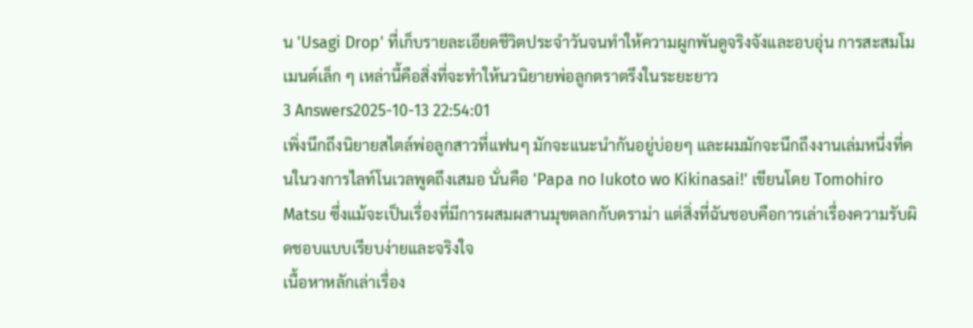น 'Usagi Drop' ที่เก็บรายละเอียดชีวิตประจำวันจนทำให้ความผูกพันดูจริงจังและอบอุ่น การสะสมโมเมนต์เล็ก ๆ เหล่านี้คือสิ่งที่จะทำให้นวนิยายพ่อลูกตราตรึงในระยะยาว
3 Answers2025-10-13 22:54:01
เพิ่งนึกถึงนิยายสไตล์พ่อลูกสาวที่แฟนๆ มักจะแนะนำกันอยู่บ่อยๆ และผมมักจะนึกถึงงานเล่มหนึ่งที่คนในวงการไลท์โนเวลพูดถึงเสมอ นั่นคือ 'Papa no Iukoto wo Kikinasai!' เขียนโดย Tomohiro Matsu ซึ่งแม้จะเป็นเรื่องที่มีการผสมผสานมุขตลกกับดราม่า แต่สิ่งที่ฉันชอบคือการเล่าเรื่องความรับผิดชอบแบบเรียบง่ายและจริงใจ
เนื้อหาหลักเล่าเรื่อง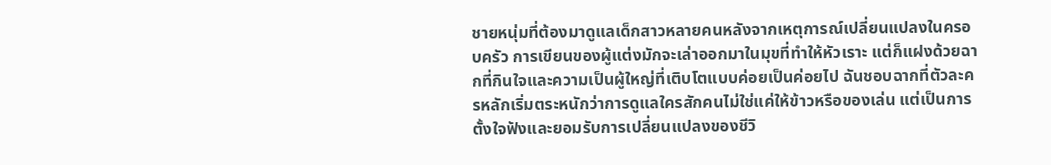ชายหนุ่มที่ต้องมาดูแลเด็กสาวหลายคนหลังจากเหตุการณ์เปลี่ยนแปลงในครอบครัว การเขียนของผู้แต่งมักจะเล่าออกมาในมุขที่ทำให้หัวเราะ แต่ก็แฝงด้วยฉากที่กินใจและความเป็นผู้ใหญ่ที่เติบโตแบบค่อยเป็นค่อยไป ฉันชอบฉากที่ตัวละครหลักเริ่มตระหนักว่าการดูแลใครสักคนไม่ใช่แค่ให้ข้าวหรือของเล่น แต่เป็นการตั้งใจฟังและยอมรับการเปลี่ยนแปลงของชีวิ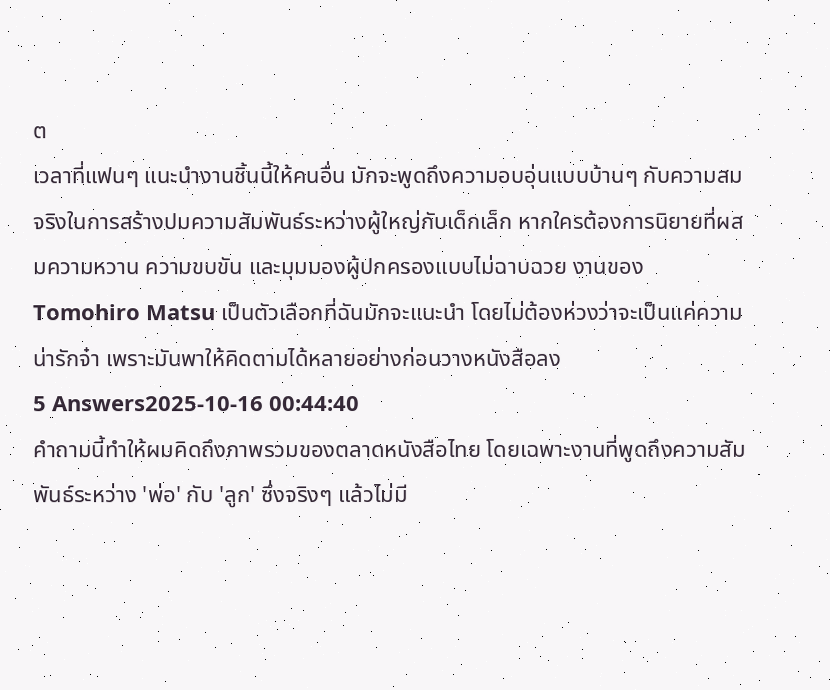ต
เวลาที่แฟนๆ แนะนำงานชิ้นนี้ให้คนอื่น มักจะพูดถึงความอบอุ่นแบบบ้านๆ กับความสมจริงในการสร้างปมความสัมพันธ์ระหว่างผู้ใหญ่กับเด็กเล็ก หากใครต้องการนิยายที่ผสมความหวาน ความขบขัน และมุมมองผู้ปกครองแบบไม่ฉาบฉวย งานของ Tomohiro Matsu เป็นตัวเลือกที่ฉันมักจะแนะนำ โดยไม่ต้องห่วงว่าจะเป็นแค่ความน่ารักจ๋า เพราะมันพาให้คิดตามได้หลายอย่างก่อนวางหนังสือลง
5 Answers2025-10-16 00:44:40
คำถามนี้ทำให้ผมคิดถึงภาพรวมของตลาดหนังสือไทย โดยเฉพาะงานที่พูดถึงความสัมพันธ์ระหว่าง 'พ่อ' กับ 'ลูก' ซึ่งจริงๆ แล้วไม่มี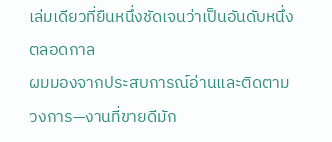เล่มเดียวที่ยืนหนึ่งชัดเจนว่าเป็นอันดับหนึ่งตลอดกาล
ผมมองจากประสบการณ์อ่านและติดตามวงการ—งานที่ขายดีมัก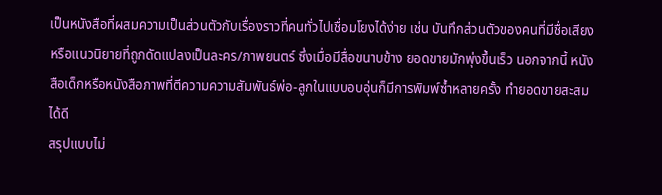เป็นหนังสือที่ผสมความเป็นส่วนตัวกับเรื่องราวที่คนทั่วไปเชื่อมโยงได้ง่าย เช่น บันทึกส่วนตัวของคนที่มีชื่อเสียง หรือแนวนิยายที่ถูกดัดแปลงเป็นละคร/ภาพยนตร์ ซึ่งเมื่อมีสื่อขนาบข้าง ยอดขายมักพุ่งขึ้นเร็ว นอกจากนี้ หนังสือเด็กหรือหนังสือภาพที่ตีความความสัมพันธ์พ่อ-ลูกในแบบอบอุ่นก็มีการพิมพ์ซ้ำหลายครั้ง ทำยอดขายสะสมได้ดี
สรุปแบบไม่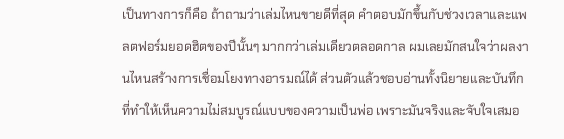เป็นทางการก็คือ ถ้าถามว่าเล่มไหนขายดีที่สุด คำตอบมักขึ้นกับช่วงเวลาและแพลตฟอร์มยอดฮิตของปีนั้นๆ มากกว่าเล่มเดียวตลอดกาล ผมเลยมักสนใจว่าผลงานไหนสร้างการเชื่อมโยงทางอารมณ์ได้ ส่วนตัวแล้วชอบอ่านทั้งนิยายและบันทึกที่ทำให้เห็นความไม่สมบูรณ์แบบของความเป็นพ่อ เพราะมันจริงและจับใจเสมอ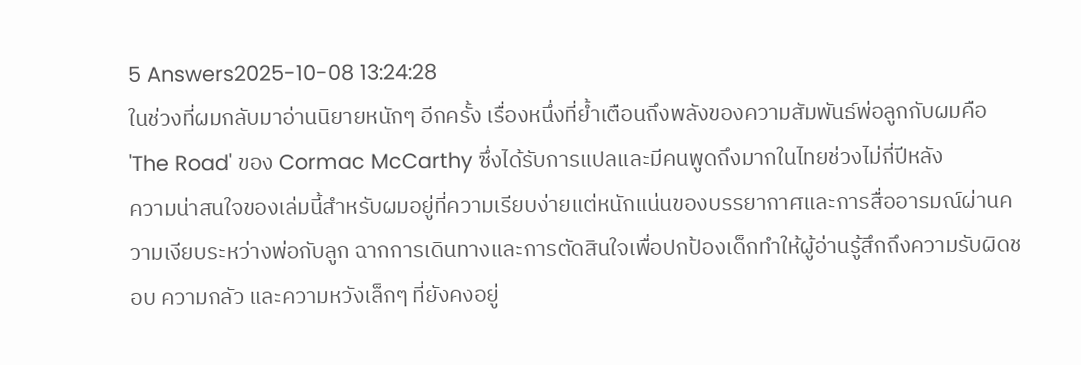5 Answers2025-10-08 13:24:28
ในช่วงที่ผมกลับมาอ่านนิยายหนักๆ อีกครั้ง เรื่องหนึ่งที่ย้ำเตือนถึงพลังของความสัมพันธ์พ่อลูกกับผมคือ 'The Road' ของ Cormac McCarthy ซึ่งได้รับการแปลและมีคนพูดถึงมากในไทยช่วงไม่กี่ปีหลัง
ความน่าสนใจของเล่มนี้สำหรับผมอยู่ที่ความเรียบง่ายแต่หนักแน่นของบรรยากาศและการสื่ออารมณ์ผ่านความเงียบระหว่างพ่อกับลูก ฉากการเดินทางและการตัดสินใจเพื่อปกป้องเด็กทำให้ผู้อ่านรู้สึกถึงความรับผิดชอบ ความกลัว และความหวังเล็กๆ ที่ยังคงอยู่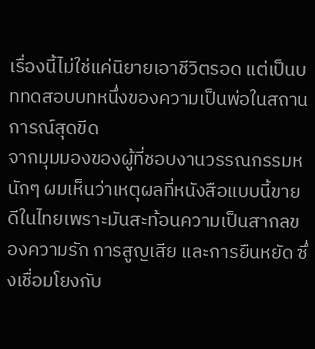เรื่องนี้ไม่ใช่แค่นิยายเอาชีวิตรอด แต่เป็นบททดสอบบทหนึ่งของความเป็นพ่อในสถานการณ์สุดขีด
จากมุมมองของผู้ที่ชอบงานวรรณกรรมหนักๆ ผมเห็นว่าเหตุผลที่หนังสือแบบนี้ขายดีในไทยเพราะมันสะท้อนความเป็นสากลของความรัก การสูญเสีย และการยืนหยัด ซึ่งเชื่อมโยงกับ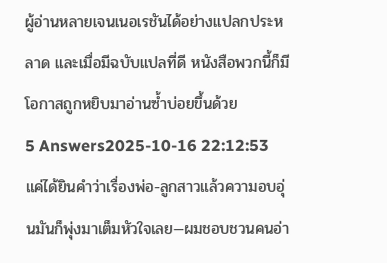ผู้อ่านหลายเจนเนอเรชันได้อย่างแปลกประหลาด และเมื่อมีฉบับแปลที่ดี หนังสือพวกนี้ก็มีโอกาสถูกหยิบมาอ่านซ้ำบ่อยขึ้นด้วย
5 Answers2025-10-16 22:12:53
แค่ได้ยินคำว่าเรื่องพ่อ-ลูกสาวแล้วความอบอุ่นมันก็พุ่งมาเต็มหัวใจเลย—ผมชอบชวนคนอ่า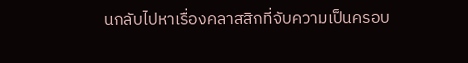นกลับไปหาเรื่องคลาสสิกที่จับความเป็นครอบ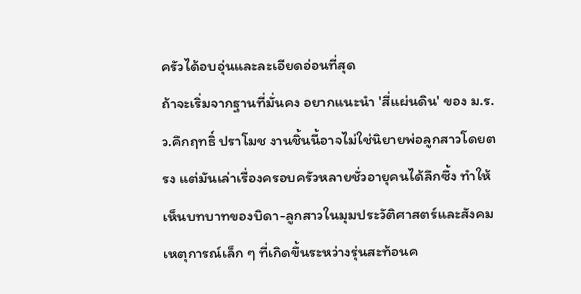ครัวได้อบอุ่นและละเอียดอ่อนที่สุด
ถ้าจะเริ่มจากฐานที่มั่นคง อยากแนะนำ 'สี่แผ่นดิน' ของ ม.ร.ว.คึกฤทธิ์ ปราโมช งานชิ้นนี้อาจไม่ใช่นิยายพ่อลูกสาวโดยตรง แต่มันเล่าเรื่องครอบครัวหลายชั่วอายุคนได้ลึกซึ้ง ทำให้เห็นบทบาทของบิดา-ลูกสาวในมุมประวัติศาสตร์และสังคม เหตุการณ์เล็ก ๆ ที่เกิดขึ้นระหว่างรุ่นสะท้อนค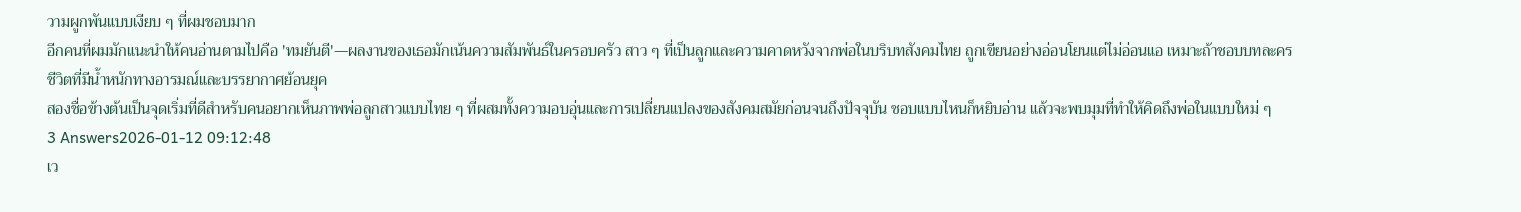วามผูกพันแบบเงียบ ๆ ที่ผมชอบมาก
อีกคนที่ผมมักแนะนำให้คนอ่านตามไปคือ 'ทมยันตี'—ผลงานของเธอมักเน้นความสัมพันธ์ในครอบครัว สาว ๆ ที่เป็นลูกและความคาดหวังจากพ่อในบริบทสังคมไทย ถูกเขียนอย่างอ่อนโยนแต่ไม่อ่อนแอ เหมาะถ้าชอบบทละครชีวิตที่มีน้ำหนักทางอารมณ์และบรรยากาศย้อนยุค
สองชื่อข้างต้นเป็นจุดเริ่มที่ดีสำหรับคนอยากเห็นภาพพ่อลูกสาวแบบไทย ๆ ที่ผสมทั้งความอบอุ่นและการเปลี่ยนแปลงของสังคมสมัยก่อนจนถึงปัจจุบัน ชอบแบบไหนก็หยิบอ่าน แล้วจะพบมุมที่ทำให้คิดถึงพ่อในแบบใหม่ ๆ
3 Answers2026-01-12 09:12:48
เว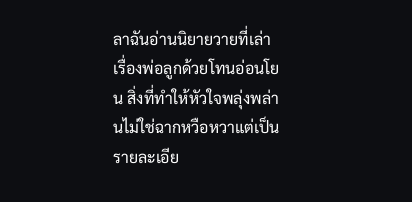ลาฉันอ่านนิยายวายที่เล่าเรื่องพ่อลูกด้วยโทนอ่อนโยน สิ่งที่ทำให้หัวใจพลุ่งพล่านไม่ใช่ฉากหวือหวาแต่เป็นรายละเอีย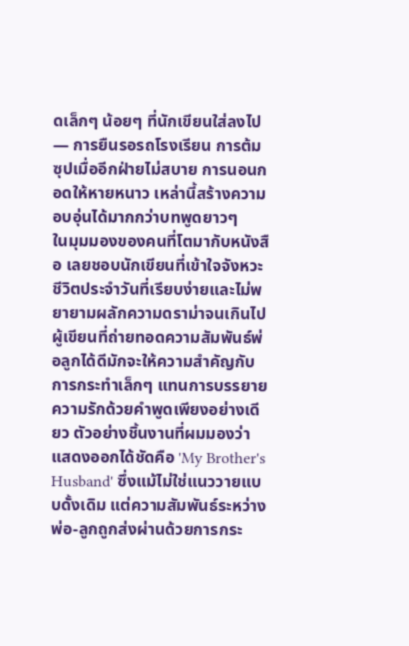ดเล็กๆ น้อยๆ ที่นักเขียนใส่ลงไป — การยืนรอรถโรงเรียน การต้มซุปเมื่ออีกฝ่ายไม่สบาย การนอนกอดให้หายหนาว เหล่านี้สร้างความอบอุ่นได้มากกว่าบทพูดยาวๆ
ในมุมมองของคนที่โตมากับหนังสือ เลยชอบนักเขียนที่เข้าใจจังหวะชีวิตประจำวันที่เรียบง่ายและไม่พยายามผลักความดราม่าจนเกินไป ผู้เขียนที่ถ่ายทอดความสัมพันธ์พ่อลูกได้ดีมักจะให้ความสำคัญกับการกระทำเล็กๆ แทนการบรรยายความรักด้วยคำพูดเพียงอย่างเดียว ตัวอย่างชิ้นงานที่ผมมองว่าแสดงออกได้ชัดคือ 'My Brother's Husband' ซึ่งแม้ไม่ใช่แนววายแบบดั้งเดิม แต่ความสัมพันธ์ระหว่างพ่อ-ลูกถูกส่งผ่านด้วยการกระ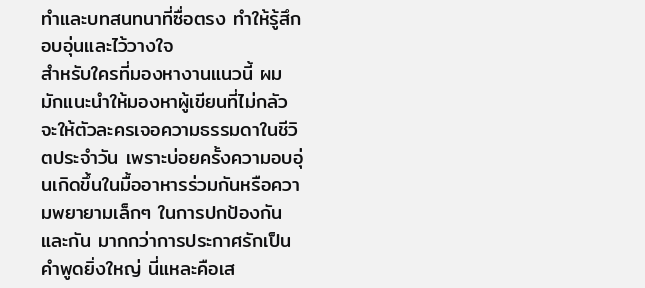ทำและบทสนทนาที่ซื่อตรง ทำให้รู้สึกอบอุ่นและไว้วางใจ
สำหรับใครที่มองหางานแนวนี้ ผมมักแนะนำให้มองหาผู้เขียนที่ไม่กลัวจะให้ตัวละครเจอความธรรมดาในชีวิตประจำวัน เพราะบ่อยครั้งความอบอุ่นเกิดขึ้นในมื้ออาหารร่วมกันหรือความพยายามเล็กๆ ในการปกป้องกันและกัน มากกว่าการประกาศรักเป็นคำพูดยิ่งใหญ่ นี่แหละคือเส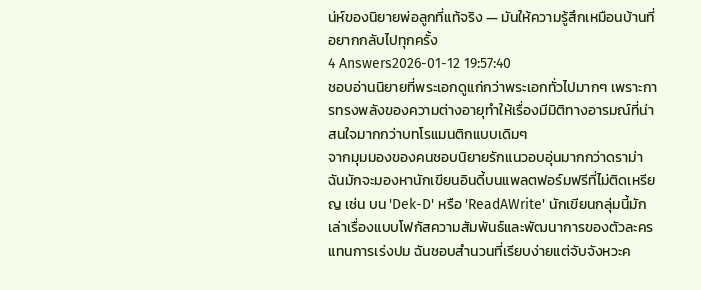น่ห์ของนิยายพ่อลูกที่แท้จริง — มันให้ความรู้สึกเหมือนบ้านที่อยากกลับไปทุกครั้ง
4 Answers2026-01-12 19:57:40
ชอบอ่านนิยายที่พระเอกดูแก่กว่าพระเอกทั่วไปมากๆ เพราะการทรงพลังของความต่างอายุทำให้เรื่องมีมิติทางอารมณ์ที่น่าสนใจมากกว่าบทโรแมนติกแบบเดิมๆ
จากมุมมองของคนชอบนิยายรักแนวอบอุ่นมากกว่าดราม่า ฉันมักจะมองหานักเขียนอินดี้บนแพลตฟอร์มฟรีที่ไม่ติดเหรียญ เช่น บน 'Dek-D' หรือ 'ReadAWrite' นักเขียนกลุ่มนี้มักเล่าเรื่องแบบโฟกัสความสัมพันธ์และพัฒนาการของตัวละครแทนการเร่งปม ฉันชอบสำนวนที่เรียบง่ายแต่จับจังหวะค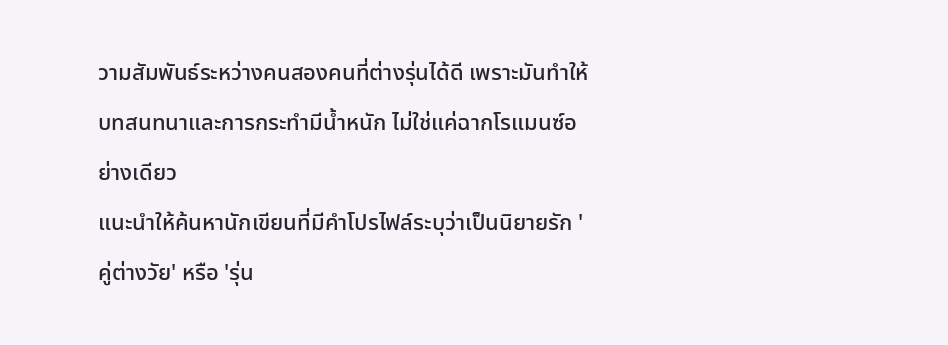วามสัมพันธ์ระหว่างคนสองคนที่ต่างรุ่นได้ดี เพราะมันทำให้บทสนทนาและการกระทำมีน้ำหนัก ไม่ใช่แค่ฉากโรแมนซ์อย่างเดียว
แนะนำให้ค้นหานักเขียนที่มีคำโปรไฟล์ระบุว่าเป็นนิยายรัก 'คู่ต่างวัย' หรือ 'รุ่น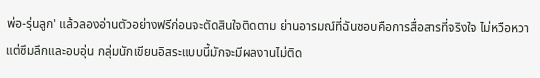พ่อ-รุ่นลูก' แล้วลองอ่านตัวอย่างฟรีก่อนจะตัดสินใจติดตาม ย่านอารมณ์ที่ฉันชอบคือการสื่อสารที่จริงใจ ไม่หวือหวา แต่ซึมลึกและอบอุ่น กลุ่มนักเขียนอิสระแบบนี้มักจะมีผลงานไม่ติด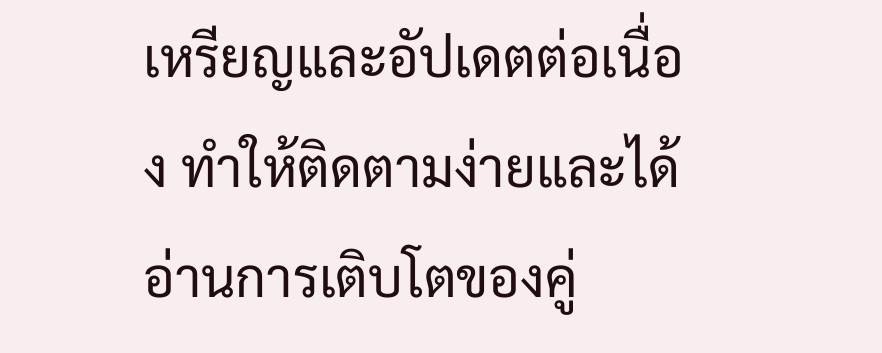เหรียญและอัปเดตต่อเนื่อง ทำให้ติดตามง่ายและได้อ่านการเติบโตของคู่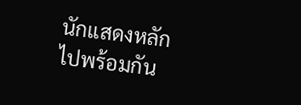นักแสดงหลักไปพร้อมกัน